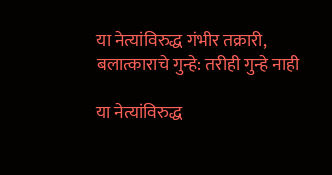या नेत्यांविरुद्ध गंभीर तक्रारी, बलात्काराचे गुन्हे: तरीही गुन्हे नाही

या नेत्यांविरुद्ध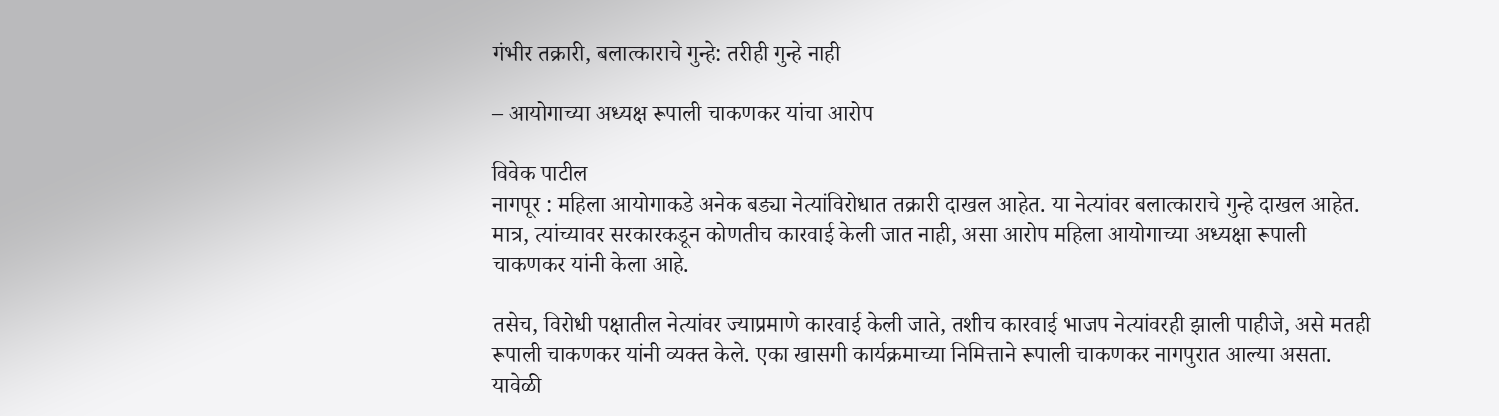गंभीर तक्रारी, बलात्काराचे गुन्हे: तरीही गुन्हे नाही

– आयोगाच्या अध्यक्ष रूपाली चाकणकर यांचा आरोप

विवेक पाटील
नागपूर : महिला आयोगाकडे अनेक बड्या नेत्यांविरोधात तक्रारी दाखल आहेत. या नेत्यांवर बलात्काराचे गुन्हे दाखल आहेत. मात्र, त्यांच्यावर सरकारकडून कोणतीच कारवाई केली जात नाही, असा आरोप महिला आयोगाच्या अध्यक्षा रूपाली चाकणकर यांनी केला आहे.

तसेच, विरोधी पक्षातील नेत्यांवर ज्याप्रमाणे कारवाई केली जाते, तशीच कारवाई भाजप नेत्यांवरही झाली पाहीजे, असे मतही रूपाली चाकणकर यांनी व्यक्त केले. एका खासगी कार्यक्रमाच्या निमित्ताने रूपाली चाकणकर नागपुरात आल्या असता. यावेळी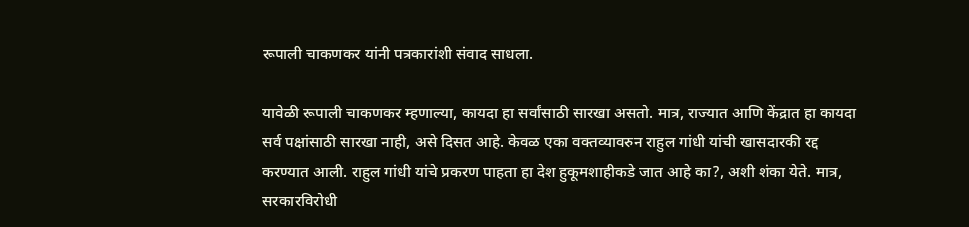रूपाली चाकणकर यांनी पत्रकारांशी संवाद साधला.

यावेळी रूपाली चाकणकर म्हणाल्या, कायदा हा सर्वांसाठी सारखा असतो. मात्र, राज्यात आणि केंद्रात हा कायदा सर्व पक्षांसाठी सारखा नाही, असे दिसत आहे. केवळ एका वक्तव्यावरुन राहुल गांधी यांची खासदारकी रद्द करण्यात आली. राहुल गांधी यांचे प्रकरण पाहता हा देश हुकूमशाहीकडे जात आहे का?, अशी शंका येते. मात्र, सरकारविरोधी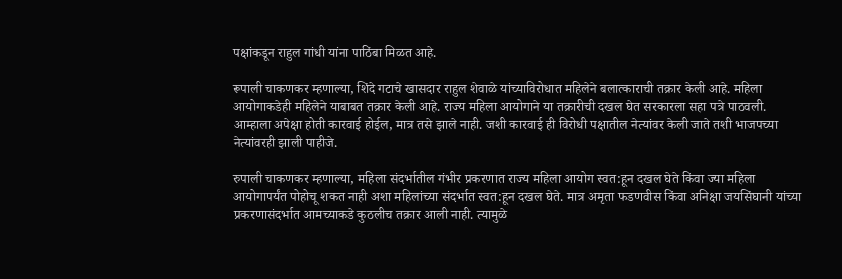पक्षांकडून राहुल गांधी यांना पाठिंबा मिळत आहे.

रूपाली चाकणकर म्हणाल्या, शिंदे गटाचे खासदार राहुल शेवाळे यांच्याविरोधात महिलेने बलात्काराची तक्रार केली आहे. महिला आयोगाकडेही महिलेने याबाबत तक्रार केली आहे. राज्य महिला आयोगाने या तक्रारीची दखल घेत सरकारला सहा पत्रे पाठवली. आम्हाला अपेक्षा होती कारवाई होईल, मात्र तसे झाले नाही. जशी कारवाई ही विरोधी पक्षातील नेत्यांवर केली जाते तशी भाजपच्या नेत्यांवरही झाली पाहीजे.

रुपाली चाकणकर म्हणाल्या, महिला संदर्भातील गंभीर प्रकरणात राज्य महिला आयोग स्वत:हून दखल घेते किंवा ज्या महिला आयोगापर्यंत पोहोचू शकत नाही अशा महिलांच्या संदर्भात स्वत:हून दखल घेते. मात्र अमृता फडणवीस किंवा अनिक्षा जयसिंघानी यांच्या प्रकरणासंदर्भात आमच्याकडे कुठलीच तक्रार आली नाही. त्यामुळे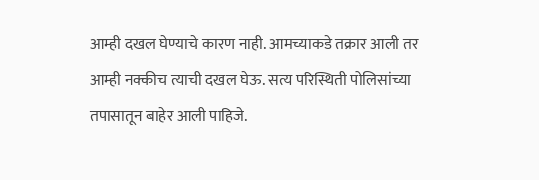आम्ही दखल घेण्याचे कारण नाही. आमच्याकडे तक्रार आली तर आम्ही नक्कीच त्याची दखल घेऊ. सत्य परिस्थिती पोलिसांच्या तपासातून बाहेर आली पाहिजे.